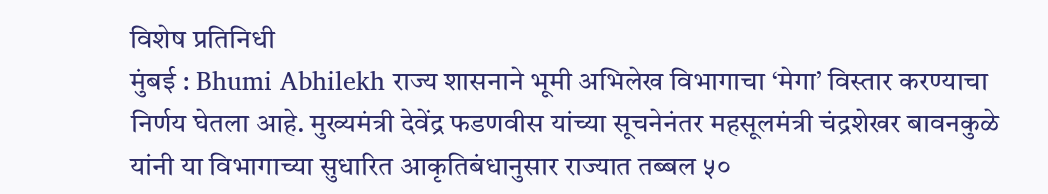विशेष प्रतिनिधी
मुंबई : Bhumi Abhilekh राज्य शासनाने भूमी अभिलेख विभागाचा ‘मेगा’ विस्तार करण्याचा निर्णय घेतला आहे. मुख्यमंत्री देवेंद्र फडणवीस यांच्या सूचनेनंतर महसूलमंत्री चंद्रशेखर बावनकुळे यांनी या विभागाच्या सुधारित आकृतिबंधानुसार राज्यात तब्बल ५०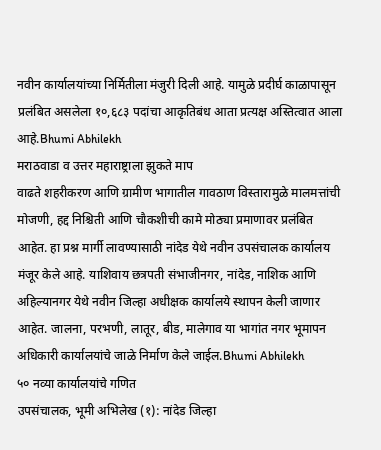नवीन कार्यालयांच्या निर्मितीला मंजुरी दिली आहे. यामुळे प्रदीर्घ काळापासून प्रलंबित असलेला १०,६८३ पदांचा आकृतिबंध आता प्रत्यक्ष अस्तित्वात आला आहे.Bhumi Abhilekh
मराठवाडा व उत्तर महाराष्ट्राला झुकते माप
वाढते शहरीकरण आणि ग्रामीण भागातील गावठाण विस्तारामुळे मालमत्तांची मोजणी, हद्द निश्चिती आणि चौकशीची कामे मोठ्या प्रमाणावर प्रलंबित आहेत. हा प्रश्न मार्गी लावण्यासाठी नांदेड येथे नवीन उपसंचालक कार्यालय मंजूर केले आहे. याशिवाय छत्रपती संभाजीनगर, नांदेड, नाशिक आणि अहिल्यानगर येथे नवीन जिल्हा अधीक्षक कार्यालये स्थापन केली जाणार आहेत. जालना, परभणी, लातूर, बीड, मालेगाव या भागांत नगर भूमापन अधिकारी कार्यालयांचे जाळे निर्माण केले जाईल.Bhumi Abhilekh
५० नव्या कार्यालयांचे गणित
उपसंचालक, भूमी अभिलेख (१): नांदेड जिल्हा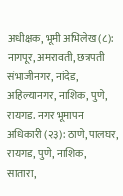अधीक्षक, भूमी अभिलेख (८): नागपूर, अमरावती, छत्रपती संभाजीनगर, नांदेड, अहिल्यानगर, नाशिक, पुणे, रायगड. नगर भूमापन अधिकारी (२३): ठाणे, पालघर, रायगड, पुणे, नाशिक, सातारा,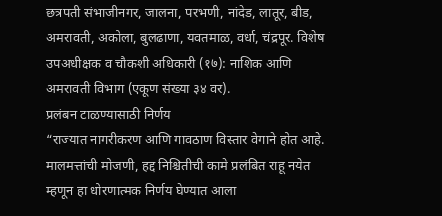छत्रपती संभाजीनगर, जालना, परभणी, नांदेड, लातूर, बीड, अमरावती, अकोला, बुलढाणा, यवतमाळ, वर्धा, चंद्रपूर. विशेष उपअधीक्षक व चौकशी अधिकारी (१७): नाशिक आणि अमरावती विभाग (एकूण संख्या ३४ वर).
प्रलंबन टाळण्यासाठी निर्णय
“राज्यात नागरीकरण आणि गावठाण विस्तार वेगाने होत आहे. मालमत्तांची मोजणी, हद्द निश्चितीची कामे प्रलंबित राहू नयेत म्हणून हा धोरणात्मक निर्णय घेण्यात आला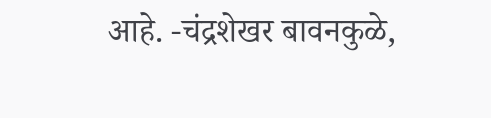आहे. -चंद्रशेखर बावनकुळे,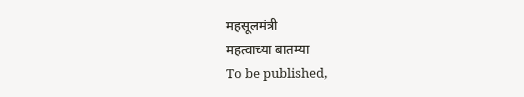महसूलमंत्री
महत्वाच्या बातम्या
To be published,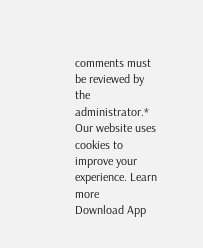comments must be reviewed by the administrator.*
Our website uses cookies to improve your experience. Learn more
Download App